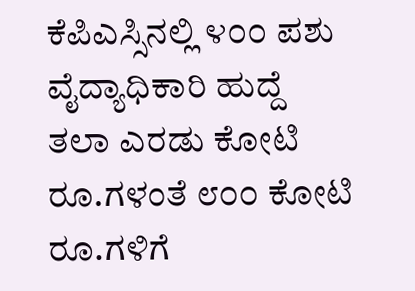ಕೆಪಿಎಸ್ಸಿನಲ್ಲಿ ೪೦೦ ಪಶು ವೈದ್ಯಾಧಿಕಾರಿ ಹುದ್ದೆ ತಲಾ ಎರಡು ಕೋಟಿ ರೂ.ಗಳಂತೆ ೮೦೦ ಕೋಟಿ ರೂ.ಗಳಿಗೆ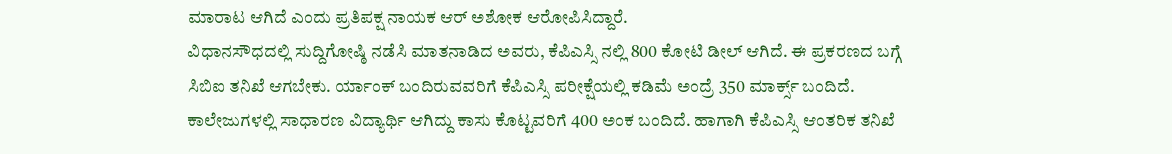ಮಾರಾಟ ಆಗಿದೆ ಎಂದು ಪ್ರತಿಪಕ್ಷ ನಾಯಕ ಆರ್ ಅಶೋಕ ಆರೋಪಿಸಿದ್ದಾರೆ.
ವಿಧಾನಸೌಧದಲ್ಲಿ ಸುದ್ದಿಗೋಷ್ಠಿ ನಡೆಸಿ ಮಾತನಾಡಿದ ಅವರು, ಕೆಪಿಎಸ್ಸಿ ನಲ್ಲಿ 800 ಕೋಟಿ ಡೀಲ್ ಆಗಿದೆ. ಈ ಪ್ರಕರಣದ ಬಗ್ಗೆ ಸಿಬಿಐ ತನಿಖೆ ಆಗಬೇಕು. ರ್ಯಾಂಕ್ ಬಂದಿರುವವರಿಗೆ ಕೆಪಿಎಸ್ಸಿ ಪರೀಕ್ಷೆಯಲ್ಲಿ ಕಡಿಮೆ ಅಂದ್ರೆ 350 ಮಾರ್ಕ್ಸ್ ಬಂದಿದೆ. ಕಾಲೇಜುಗಳಲ್ಲಿ ಸಾಧಾರಣ ವಿದ್ಯಾರ್ಥಿ ಆಗಿದ್ದು ಕಾಸು ಕೊಟ್ಟವರಿಗೆ 400 ಅಂಕ ಬಂದಿದೆ. ಹಾಗಾಗಿ ಕೆಪಿಎಸ್ಸಿ ಆಂತರಿಕ ತನಿಖೆ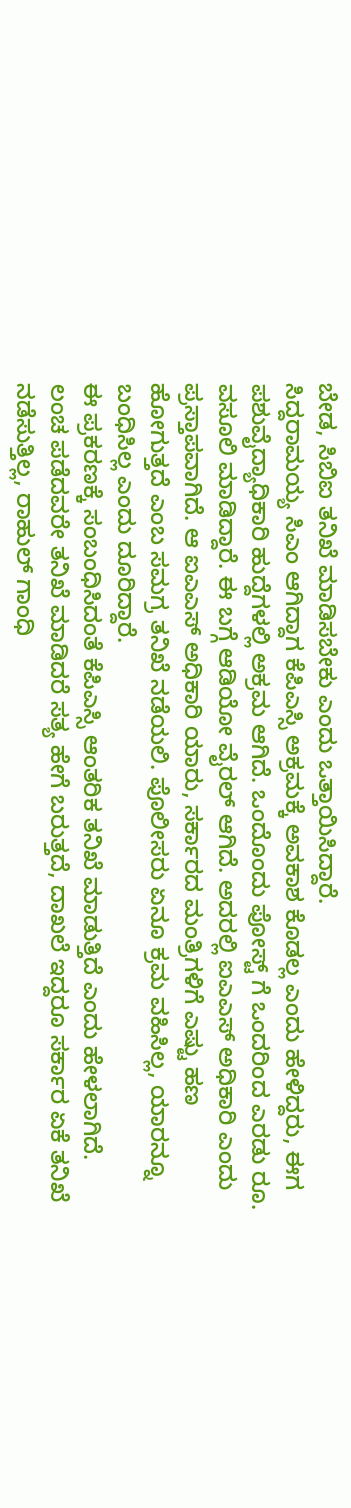ಬೇಡ, ಸಿಬಿಐ ತನಿಖೆ ಮಾಡಿಸಬೇಕು ಎಂದು ಒತ್ತಾಯಿಸಿದ್ದಾರೆ.
ಸಿದ್ದರಾಮಯ್ಯ ಸಿಎಂ ಆಗಿದ್ದಾಗ ಕೆಪಿಎಸ್ಸಿ ಅಕ್ರಮಕ್ಕೆ ಅವಕಾಶ ಕೊಡಲ್ಲ ಎಂದು ಹೇಳಿದ್ದರು, ಈಗ ಪಶುವೈದ್ಯಾಧಿಕಾರಿ ಹುದ್ದೆಗಳಲ್ಲಿ ಅಕ್ರಮ ಆಗಿದೆ. ಒಂದೊಂದು ಪೋಸ್ಟ್ ಗೆ ಒಂದರಿಂದ ಎರಡು ರೂ. ವಸೂಲಿ ಮಾಡಿದ್ದಾರೆ. ಈ ಬಗ್ಗೆ ಆಡಿಯೋ ವೈರಲ್ ಆಗಿದೆ. ಅದರಲ್ಲಿ ಐಎಎಸ್ ಅಧಿಕಾರಿ ಎಂದು ಪ್ರಸ್ತಾಪವಾಗಿದೆ. ಆ ಐಎಎಸ್ ಅಧಿಕಾರಿ ಯಾರು, ಸರ್ಕಾರದ ಮಂತ್ರಿಗಳಿಗೆ ಎಷ್ಟು ಹಣ ಹೋಗುತ್ತದೆ ಎಂಬ ಸಮಗ್ರ ತನಿಖೆ ನಡೆಯಲಿ. ಪೊಲೀಸರು ಏನೂ ಕ್ರಮ ವಹಿಸಿಲ್ಲ, ಯಾರನ್ನೂ ಬಂಧಿಸಿಲ್ಲ ಎಂದು ದೂರಿದ್ದಾರೆ.
ಈ ಪ್ರಕರಣಕ್ಕೆ ಸಂಬಂಧಿಸಿದಂತೆ ಕೆಪಿಎಸ್ಸಿ ಆಂತರಿಕ ತನಿಖೆ ಮಾಡುತ್ತಿದೆ ಎಂದು ಹೇಳಲಾಗಿದೆ. ಲಂಚ ಪಡೆದವರೇ ತನಿಖೆ ಮಾಡಿದರೆ ಸತ್ಯ ಹೇಗೆ ಬರುತ್ತದೆ, ದಾಖಲೆ ಇದ್ದರೂ ಸರ್ಕಾರ ಏಕೆ ತನಿಖೆ ನಡೆಸುತ್ತಿಲ್ಲ, ರಾಹುಲ್ ಗಾಂಧಿ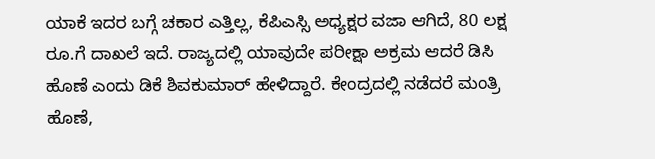ಯಾಕೆ ಇದರ ಬಗ್ಗೆ ಚಕಾರ ಎತ್ತಿಲ್ಲ, ಕೆಪಿಎಸ್ಸಿ ಅಧ್ಯಕ್ಷರ ವಜಾ ಆಗಿದೆ, 80 ಲಕ್ಷ ರೂ.ಗೆ ದಾಖಲೆ ಇದೆ. ರಾಜ್ಯದಲ್ಲಿ ಯಾವುದೇ ಪರೀಕ್ಷಾ ಅಕ್ರಮ ಆದರೆ ಡಿಸಿ ಹೊಣೆ ಎಂದು ಡಿಕೆ ಶಿವಕುಮಾರ್ ಹೇಳಿದ್ದಾರೆ. ಕೇಂದ್ರದಲ್ಲಿ ನಡೆದರೆ ಮಂತ್ರಿ ಹೊಣೆ,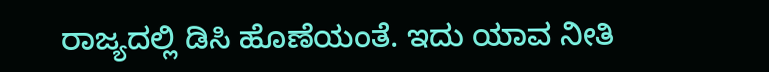ರಾಜ್ಯದಲ್ಲಿ ಡಿಸಿ ಹೊಣೆಯಂತೆ. ಇದು ಯಾವ ನೀತಿ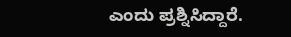ಎಂದು ಪ್ರಶ್ನಿಸಿದ್ದಾರೆ.